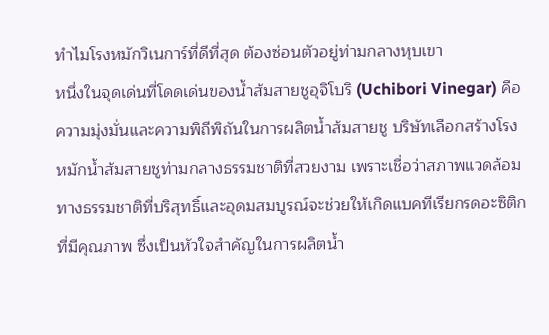ทำไมโรงหมักวิเนการ์ที่ดีที่สุด ต้องซ่อนตัวอยู่ท่ามกลางหุบเขา
หนึ่งในจุดเด่นที่โดดเด่นของน้ำส้มสายชูอุจิโบริ (Uchibori Vinegar) คือความมุ่งมั่นและความพิถีพิถันในการผลิตน้ำส้มสายชู บริษัทเลือกสร้างโรงหมักน้ำส้มสายชูท่ามกลางธรรมชาติที่สวยงาม เพราะเชื่อว่าสภาพแวดล้อมทางธรรมชาติที่บริสุทธิ์และอุดมสมบูรณ์จะช่วยให้เกิดแบคทีเรียกรดอะซิติกที่มีคุณภาพ ซึ่งเป็นหัวใจสำคัญในการผลิตน้ำ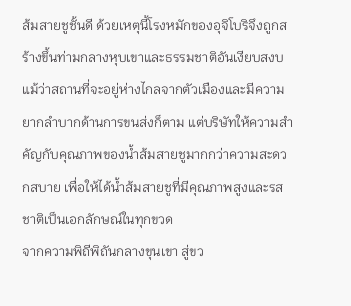ส้มสายชูชั้นดี ด้วยเหตุนี้โรงหมักของอุจิโบริจึงถูกสร้างขึ้นท่ามกลางหุบเขาและธรรมชาติอันเงียบสงบ แม้ว่าสถานที่จะอยู่ห่างไกลจากตัวเมืองและมีความยากลำบากด้านการขนส่งก็ตาม แต่บริษัทให้ความสำคัญกับคุณภาพของน้ำส้มสายชูมากกว่าความสะดวกสบาย เพื่อให้ได้น้ำส้มสายชูที่มีคุณภาพสูงและรสชาติเป็นเอกลักษณ์ในทุกขวด
จากความพิถีพิถันกลางขุนเขา สู่ขว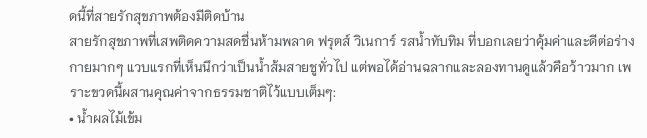ดนี้ที่สายรักสุขภาพต้องมีติดบ้าน
สายรักสุขภาพที่เสพติดความสดชื่นห้ามพลาด ฟรุตส์ วิเนการ์ รสน้ำทับทิม ที่บอกเลยว่าคุ้มค่าและดีต่อร่างกายมากๆ แวบแรกที่เห็นนึกว่าเป็นน้ำส้มสายชูทั่วไป แต่พอได้อ่านฉลากและลองทานดูแล้วคือว้าวมาก เพราะขวดนี้ผสานคุณค่าจากธรรมชาติไว้แบบเต็มๆ:
• น้ำผลไม้เข้ม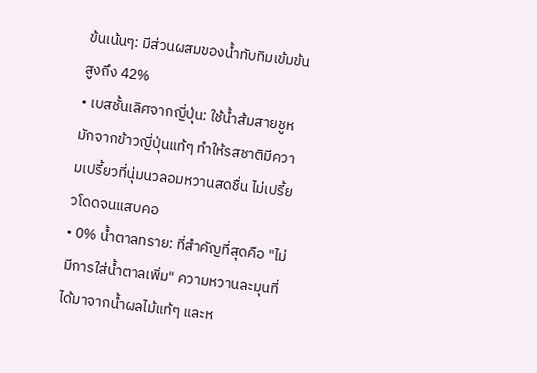ข้นเน้นๆ: มีส่วนผสมของน้ำทับทิมเข้มข้นสูงถึง 42%
• เบสชั้นเลิศจากญี่ปุ่น: ใช้น้ำส้มสายชูหมักจากข้าวญี่ปุ่นแท้ๆ ทำให้รสชาติมีความเปรี้ยวที่นุ่มนวลอมหวานสดชื่น ไม่เปรี้ยวโดดจนแสบคอ
• 0% น้ำตาลทราย: ที่สำคัญที่สุดคือ "ไม่มีการใส่น้ำตาลเพิ่ม" ความหวานละมุนที่ได้มาจากน้ำผลไม้แท้ๆ และห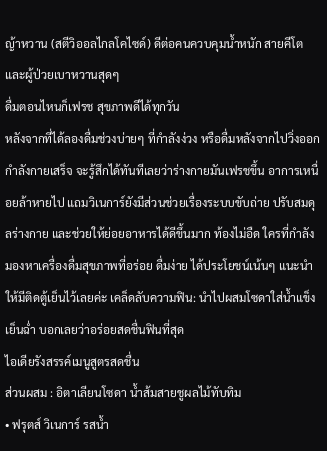ญ้าหวาน (สตีวิออลไกลโคไซด์) ดีต่อคนควบคุมน้ำหนัก สายคีโต และผู้ป่วยเบาหวานสุดๆ
ดื่มตอนไหนก็เฟรช สุขภาพดีได้ทุกวัน
หลังจากที่ได้ลองดื่มช่วงบ่ายๆ ที่กำลังง่วง หรือดื่มหลังจากไปวิ่งออกกำลังกายเสร็จ จะรู้สึกได้ทันทีเลยว่าร่างกายมันเฟรชขึ้น อาการเหนื่อยล้าหายไป แถมวิเนการ์ยังมีส่วนช่วยเรื่องระบบขับถ่าย ปรับสมดุลร่างกาย และช่วยให้ย่อยอาหารได้ดีขึ้นมาก ท้องไม่อืด ใครที่กำลังมองหาเครื่องดื่มสุขภาพที่อร่อย ดื่มง่าย ได้ประโยชน์เน้นๆ แนะนำให้มีติดตู้เย็นไว้เลยค่ะ เคล็ดลับความฟิน: นำไปผสมโซดาใส่น้ำแข็งเย็นฉ่ำ บอกเลยว่าอร่อยสดชื่นฟินที่สุด
ไอเดียรังสรรค์เมนูสูตรสดชื่น
ส่วนผสม : อิตาเลียนโซดา น้ำส้มสายชูผลไม้ทับทิม
• ฟรุตส์ วิเนการ์ รสน้ำ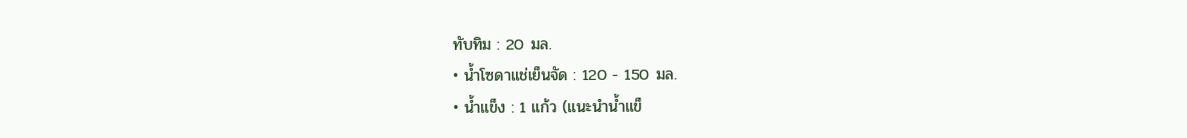ทับทิม : 20 มล.
• น้ำโซดาแช่เย็นจัด : 120 - 150 มล.
• น้ำแข็ง : 1 แก้ว (แนะนำน้ำแข็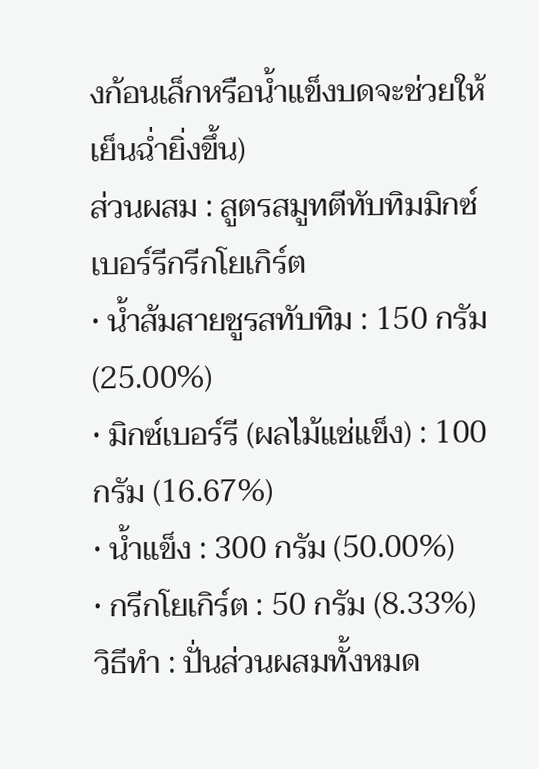งก้อนเล็กหรือน้ำแข็งบดจะช่วยให้เย็นฉ่ำยิ่งขึ้น)
ส่วนผสม : สูตรสมูทตีทับทิมมิกซ์เบอร์รีกรีกโยเกิร์ต
• น้ำส้มสายชูรสทับทิม : 150 กรัม (25.00%)
• มิกซ์เบอร์รี (ผลไม้แช่แข็ง) : 100 กรัม (16.67%)
• น้ำแข็ง : 300 กรัม (50.00%)
• กรีกโยเกิร์ต : 50 กรัม (8.33%)
วิธีทำ : ปั่นส่วนผสมทั้งหมด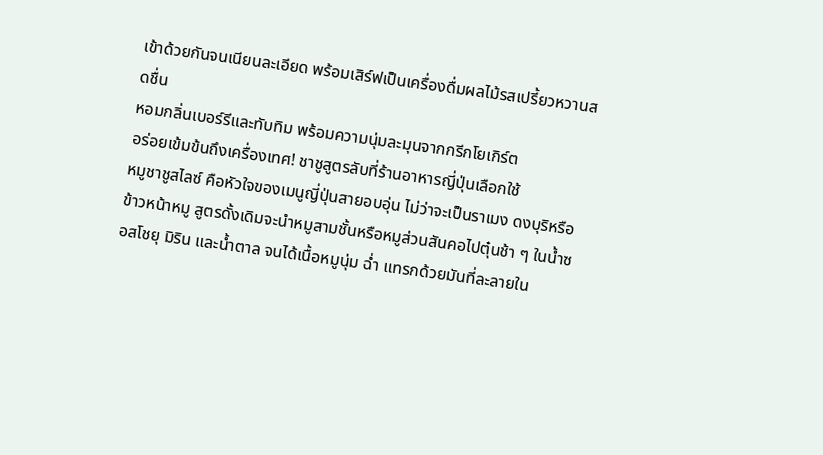เข้าด้วยกันจนเนียนละเอียด พร้อมเสิร์ฟเป็นเครื่องดื่มผลไม้รสเปรี้ยวหวานสดชื่น
หอมกลิ่นเบอร์รีและทับทิม พร้อมความนุ่มละมุนจากกรีกโยเกิร์ต
อร่อยเข้มข้นถึงเครื่องเทศ! ชาชูสูตรลับที่ร้านอาหารญี่ปุ่นเลือกใช้
หมูชาชูสไลซ์ คือหัวใจของเมนูญี่ปุ่นสายอบอุ่น ไม่ว่าจะเป็นราเมง ดงบุริหรือข้าวหน้าหมู สูตรดั้งเดิมจะนำหมูสามชั้นหรือหมูส่วนสันคอไปตุ๋นช้า ๆ ในน้ำซอสโชยุ มิริน และน้ำตาล จนได้เนื้อหมูนุ่ม ฉ่ำ แทรกด้วยมันที่ละลายใน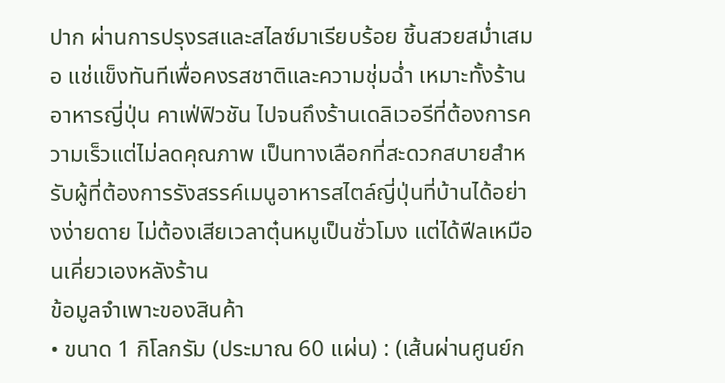ปาก ผ่านการปรุงรสและสไลซ์มาเรียบร้อย ชิ้นสวยสม่ำเสมอ แช่แข็งทันทีเพื่อคงรสชาติและความชุ่มฉ่ำ เหมาะทั้งร้านอาหารญี่ปุ่น คาเฟ่ฟิวชัน ไปจนถึงร้านเดลิเวอรีที่ต้องการความเร็วแต่ไม่ลดคุณภาพ เป็นทางเลือกที่สะดวกสบายสำหรับผู้ที่ต้องการรังสรรค์เมนูอาหารสไตล์ญี่ปุ่นที่บ้านได้อย่างง่ายดาย ไม่ต้องเสียเวลาตุ๋นหมูเป็นชั่วโมง แต่ได้ฟีลเหมือนเคี่ยวเองหลังร้าน
ข้อมูลจำเพาะของสินค้า
• ขนาด 1 กิโลกรัม (ประมาณ 60 แผ่น) : (เส้นผ่านศูนย์ก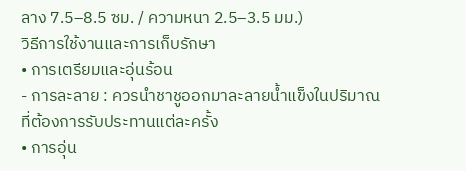ลาง 7.5–8.5 ซม. / ความหนา 2.5–3.5 มม.)
วิธีการใช้งานและการเก็บรักษา
• การเตรียมและอุ่นร้อน
- การละลาย : ควรนำชาชูออกมาละลายน้ำแข็งในปริมาณที่ต้องการรับประทานแต่ละครั้ง
• การอุ่น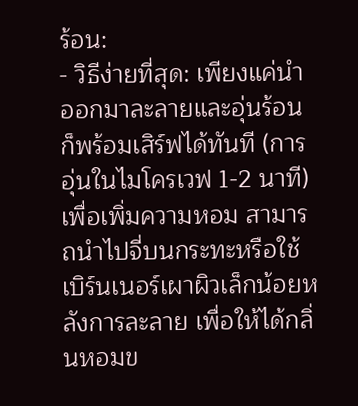ร้อน:
- วิธีง่ายที่สุด: เพียงแค่นำออกมาละลายและอุ่นร้อนก็พร้อมเสิร์ฟได้ทันที (การอุ่นในไมโครเวฟ 1-2 นาที) เพื่อเพิ่มความหอม สามารถนำไปจี่บนกระทะหรือใช้เบิร์นเนอร์เผาผิวเล็กน้อยหลังการละลาย เพื่อให้ได้กลิ่นหอมข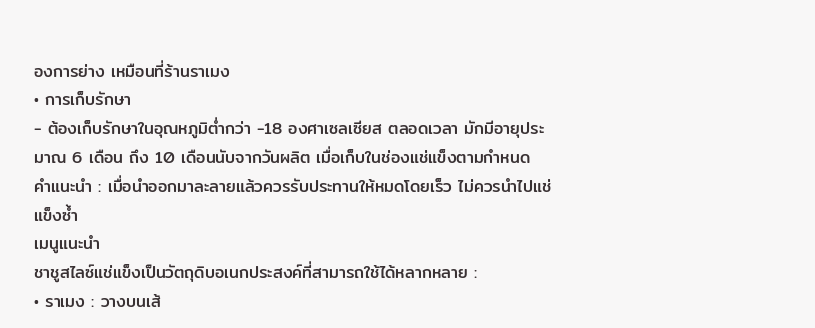องการย่าง เหมือนที่ร้านราเมง
• การเก็บรักษา
- ต้องเก็บรักษาในอุณหภูมิต่ำกว่า -18 องศาเซลเซียส ตลอดเวลา มักมีอายุประมาณ 6 เดือน ถึง 10 เดือนนับจากวันผลิต เมื่อเก็บในช่องแช่แข็งตามกำหนด
คำแนะนำ : เมื่อนำออกมาละลายแล้วควรรับประทานให้หมดโดยเร็ว ไม่ควรนำไปแช่แข็งซ้ำ
เมนูแนะนำ
ชาชูสไลซ์แช่แข็งเป็นวัตถุดิบอเนกประสงค์ที่สามารถใช้ได้หลากหลาย :
• ราเมง : วางบนเส้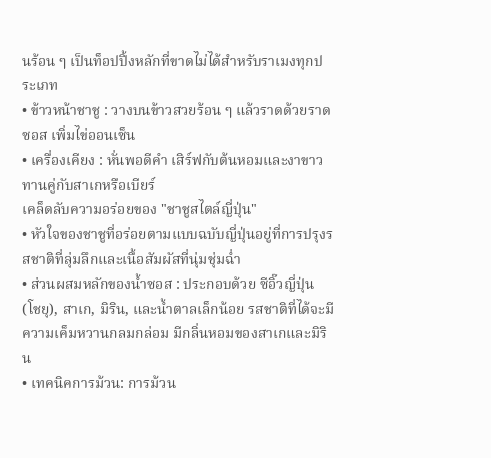นร้อน ๆ เป็นท็อปปิ้งหลักที่ขาดไม่ได้สำหรับราเมงทุกประเภท
• ข้าวหน้าชาชู : วางบนข้าวสวยร้อน ๆ แล้วราดด้วยราดซอส เพิ่มไข่ออนเซ็น
• เครื่องเคียง : หั่นพอดีคำ เสิร์ฟกับต้นหอมและงาขาว ทานคู่กับสาเกหรือเบียร์
เคล็ดลับความอร่อยของ "ชาชูสไตล์ญี่ปุ่น"
• หัวใจของชาชูที่อร่อยตามแบบฉบับญี่ปุ่นอยู่ที่การปรุงรสชาติที่ลุ่มลึกและเนื้อสัมผัสที่นุ่มชุ่มฉ่ำ
• ส่วนผสมหลักของน้ำซอส : ประกอบด้วย ซีอิ๊วญี่ปุ่น (โชยุ), สาเก, มิริน, และน้ำตาลเล็กน้อย รสชาติที่ได้จะมีความเค็มหวานกลมกล่อม มีกลิ่นหอมของสาเกและมิริน
• เทคนิคการม้วน: การม้วน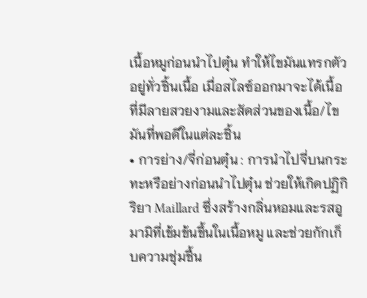เนื้อหมูก่อนนำไปตุ๋น ทำให้ไขมันแทรกตัวอยู่ทั่วชิ้นเนื้อ เมื่อสไลซ์ออกมาจะได้เนื้อที่มีลายสวยงามและสัดส่วนของเนื้อ/ไขมันที่พอดีในแต่ละชิ้น
• การย่าง/จี่ก่อนตุ๋น : การนำไปจี่บนกระทะหรือย่างก่อนนำไปตุ๋น ช่วยให้เกิดปฏิกิริยา Maillard ซึ่งสร้างกลิ่นหอมและรสอูมามิที่เข้มข้นขึ้นในเนื้อหมู และช่วยกักเก็บความชุ่มชื้น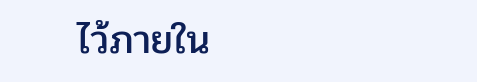ไว้ภายใน